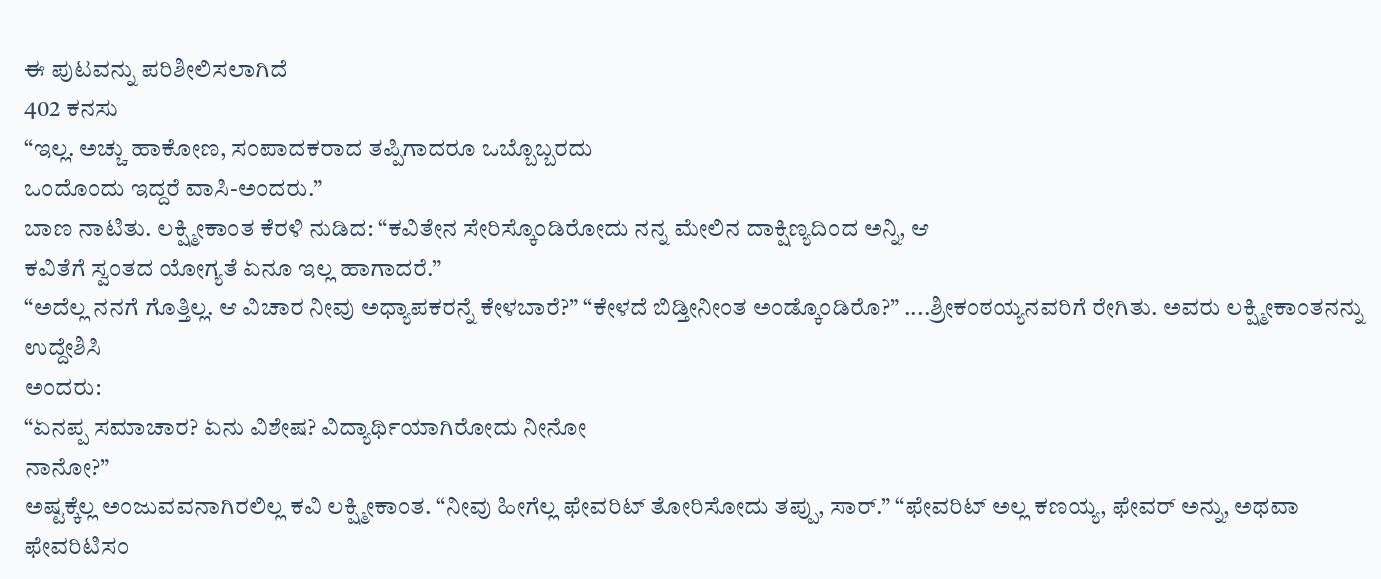ಈ ಪುಟವನ್ನು ಪರಿಶೀಲಿಸಲಾಗಿದೆ
402 ಕನಸು
“ಇಲ್ಲ. ಅಚ್ಚು ಹಾಕೋಣ, ಸಂಪಾದಕರಾದ ತಪ್ಪಿಗಾದರೂ ಒಬ್ಬೊಬ್ಬರದು
ಒಂದೊಂದು ಇದ್ದರೆ ವಾಸಿ-ಅಂದರು.”
ಬಾಣ ನಾಟಿತು. ಲಕ್ಷ್ಮೀಕಾಂತ ಕೆರಳಿ ನುಡಿದ: “ಕವಿತೇನ ಸೇರಿಸ್ಕೊಂಡಿರೋದು ನನ್ನ ಮೇಲಿನ ದಾಕ್ಷಿಣ್ಯದಿಂದ ಅನ್ನಿ, ಆ
ಕವಿತೆಗೆ ಸ್ವಂತದ ಯೋಗ್ಯತೆ ಏನೂ ಇಲ್ಲ ಹಾಗಾದರೆ.”
“ಅದೆಲ್ಲ ನನಗೆ ಗೊತ್ತಿಲ್ಲ. ಆ ವಿಚಾರ ನೀವು ಅಧ್ಯಾಪಕರನ್ನೆ ಕೇಳಬಾರೆ?” “ಕೇಳದೆ ಬಿಡ್ತೀನೀಂತ ಅಂಡ್ಕೊಂಡಿರೊ?” ....ಶ್ರೀಕಂಠಯ್ಯನವರಿಗೆ ರೇಗಿತು. ಅವರು ಲಕ್ಷ್ಮೀಕಾಂತನನ್ನು ಉದ್ದೇಶಿಸಿ
ಅಂದರು:
“ಏನಪ್ಪ ಸಮಾಚಾರ? ಏನು ವಿಶೇಷ? ವಿದ್ಯಾರ್ಥಿಯಾಗಿರೋದು ನೀನೋ
ನಾನೋ?”
ಅಷ್ಟಕ್ಕೆಲ್ಲ ಅಂಜುವವನಾಗಿರಲಿಲ್ಲ ಕವಿ ಲಕ್ಷ್ಮೀಕಾಂತ. “ನೀವು ಹೀಗೆಲ್ಲ ಫೇವರಿಟ್ ತೋರಿಸೋದು ತಪ್ಪು, ಸಾರ್.” “ಫೇವರಿಟ್ ಅಲ್ಲ ಕಣಯ್ಯ, ಫೇವರ್ ಅನ್ನು, ಅಥವಾ ಫೇವರಿಟಿಸಂ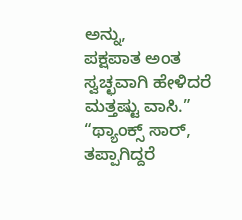ಅನ್ನು,
ಪಕ್ಷಪಾತ ಅಂತ ಸ್ವಚ್ಛವಾಗಿ ಹೇಳಿದರೆ ಮತ್ತಷ್ಟು ವಾಸಿ.”
“ಥ್ಯಾಂಕ್ಸ್ ಸಾರ್, ತಪ್ಪಾಗಿದ್ದರೆ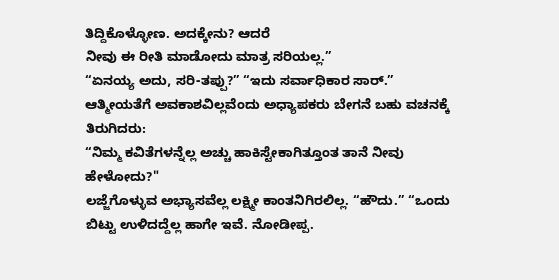ತಿದ್ದಿಕೊಳ್ಳೋಣ. ಅದಕ್ಕೇನು? ಆದರೆ
ನೀವು ಈ ರೀತಿ ಮಾಡೋದು ಮಾತ್ರ ಸರಿಯಲ್ಲ.”
“ಏನಯ್ಯ ಅದು, ಸರಿ-ತಪ್ಪು?” “ಇದು ಸರ್ವಾಧಿಕಾರ ಸಾರ್.” ಆತ್ಮೀಯತೆಗೆ ಅವಕಾಶವಿಲ್ಲವೆಂದು ಅಧ್ಯಾಪಕರು ಬೇಗನೆ ಬಹು ವಚನಕ್ಕೆ
ತಿರುಗಿದರು:
“ನಿಮ್ಮ ಕವಿತೆಗಳನ್ನೆಲ್ಲ ಅಚ್ಚು ಹಾಕಿಸ್ಟೇಕಾಗಿತ್ತೂಂತ ತಾನೆ ನೀವು
ಹೇಳೋದು?"
ಲಜ್ಜೆಗೊಳ್ಳುವ ಅಭ್ಯಾಸವೆಲ್ಲ ಲಕ್ಷ್ಮೀ ಕಾಂತನಿಗಿರಲಿಲ್ಲ. “ಹೌದು.” “ಒಂದು ಬಿಟ್ಟು ಉಳಿದದ್ದೆಲ್ಲ ಹಾಗೇ ಇವೆ. ನೋಡೀಪ್ಪ.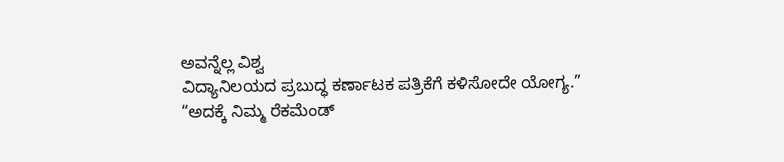ಅವನ್ನೆಲ್ಲ ವಿಶ್ವ
ವಿದ್ಯಾನಿಲಯದ ಪ್ರಬುದ್ಧ ಕರ್ಣಾಟಕ ಪತ್ರಿಕೆಗೆ ಕಳಿಸೋದೇ ಯೋಗ್ಯ.”
“ಅದಕ್ಕೆ ನಿಮ್ಮ ರೆಕಮೆಂಡ್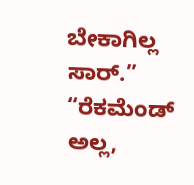ಬೇಕಾಗಿಲ್ಲ ಸಾರ್.” “ರೆಕಮೆಂಡ್ ಅಲ್ಲ,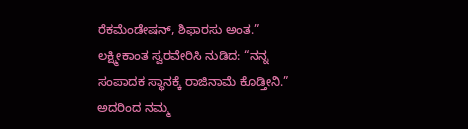ರೆಕಮೆಂಡೇಷನ್, ಶಿಫಾರಸು ಅಂತ.” ಲಕ್ಷ್ಮೀಕಾಂತ ಸ್ವರವೇರಿಸಿ ನುಡಿದ: “ನನ್ನ ಸಂಪಾದಕ ಸ್ಥಾನಕ್ಕೆ ರಾಜಿನಾಮೆ ಕೊಡ್ತೀನಿ.” ಅದರಿಂದ ನಮ್ಮ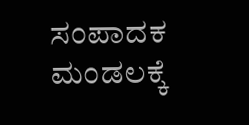ಸಂಪಾದಕ ಮಂಡಲಕ್ಕೆ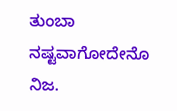ತುಂಬಾ ನಷ್ಟವಾಗೋದೇನೊ ನಿಜ.